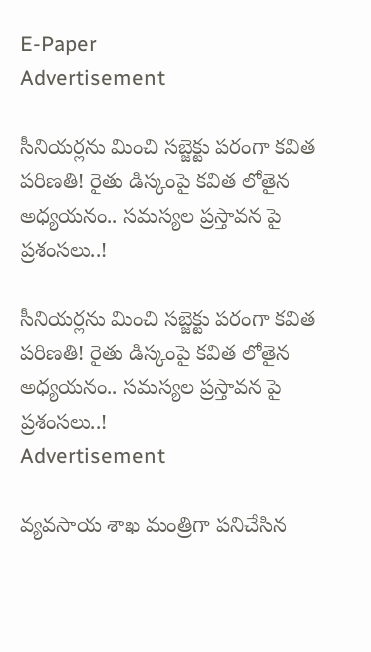E-Paper
Advertisement

సీనియ‌ర్ల‌ను మించి స‌బ్జెక్టు ప‌రంగా క‌విత ప‌రిణ‌తి! రైతు డిస్కంపై క‌విత లోతైన అధ్య‌య‌నం.. స‌మ‌స్య‌ల ప్ర‌స్తావ‌న పై ప్ర‌శంస‌లు..!

సీనియ‌ర్ల‌ను మించి స‌బ్జెక్టు ప‌రంగా క‌విత ప‌రిణ‌తి! రైతు డిస్కంపై క‌విత లోతైన అధ్య‌య‌నం.. స‌మ‌స్య‌ల ప్ర‌స్తావ‌న పై ప్ర‌శంస‌లు..!
Advertisement

వ్య‌వ‌సాయ శాఖ మంత్రిగా ప‌నిచేసిన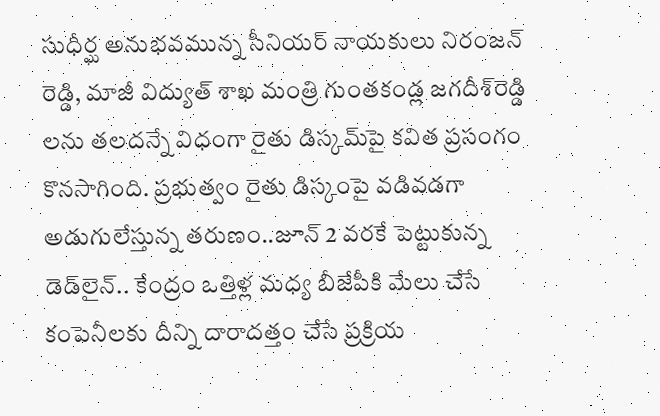సుధీర్ఘ అనుభ‌వ‌మున్న సీనియ‌ర్ నాయ‌కులు నిరంజ‌న్ రెడ్డి, మాజీ విద్యుత్ శాఖ మంత్రి గుంత‌కండ్ల జ‌గ‌దీశ్‌రెడ్డి ల‌ను త‌ల‌ద‌న్నే విధంగా రైతు డిస్కమ్‌పై క‌విత ప్ర‌సంగం కొన‌సాగింది. ప్ర‌భుత్వం రైతు డిస్కంపై వ‌డివ‌డ‌గా అడుగులేస్తున్న త‌రుణం..జూన్ 2 వ‌ర‌కే పెట్టుకున్న డెడ్‌లైన్‌.. కేంద్రం ఒత్తిళ్ల మ‌ధ్య బీజేపీకి మేలు చేసే కంపెనీల‌కు దీన్ని దారాద‌త్తం చేసే ప్ర‌క్రియ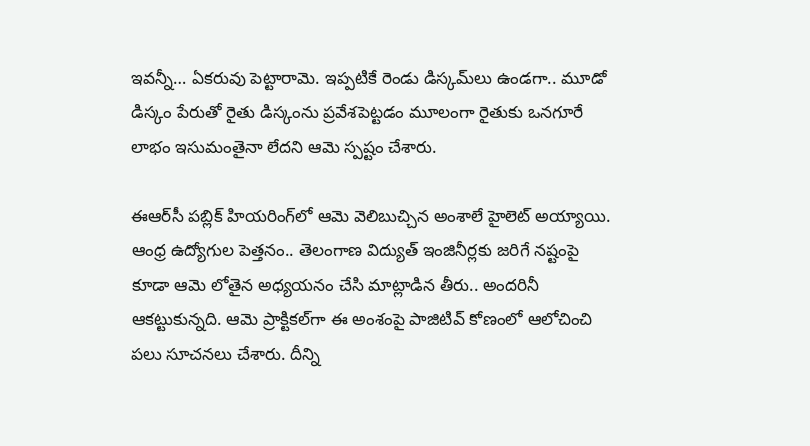ఇవ‌న్నీ… ఏక‌రువు పెట్టారామె. ఇప్ప‌టికే రెండు డిస్క‌మ్‌లు ఉండ‌గా.. మూడో డిస్కం పేరుతో రైతు డిస్కంను ప్ర‌వేశ‌పెట్ట‌డం మూలంగా రైతుకు ఒన‌గూరే లాభం ఇసుమంతైనా లేద‌ని ఆమె స్ప‌ష్టం చేశారు.

ఈఆర్‌సీ ప‌బ్లిక్ హియ‌రింగ్‌లో ఆమె వెలిబుచ్చిన అంశాలే హైలెట్ అయ్యాయి. ఆంధ్ర ఉద్యోగుల పెత్త‌నం.. తెలంగాణ విద్యుత్ ఇంజినీర్ల‌కు జ‌రిగే న‌ష్టంపై కూడా ఆమె లోతైన అధ్య‌య‌నం చేసి మాట్లాడిన తీరు.. అంద‌రినీ ఆక‌ట్టుకున్న‌ది. ఆమె ప్రాక్టిక‌ల్‌గా ఈ అంశంపై పాజిటివ్ కోణంలో ఆలోచించి ప‌లు సూచ‌న‌లు చేశారు. దీన్ని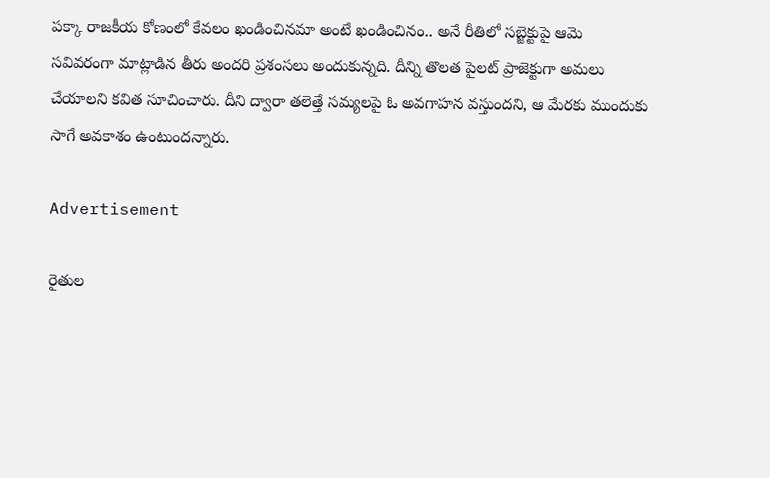ప‌క్కా రాజ‌కీయ కోణంలో కేవ‌లం ఖండించిన‌మా అంటే ఖండించినం.. అనే రీతిలో స‌బ్జెక్టుపై ఆమె సవివ‌రంగా మాట్లాడిన తీరు అంద‌రి ప్ర‌శంస‌లు అందుకున్న‌ది. దీన్ని తొల‌త పైల‌ట్ ప్రాజెక్టుగా అమ‌లు చేయాల‌ని క‌విత సూచించారు. దీని ద్వారా త‌లెత్తే స‌మ్య‌లపై ఓ అవ‌గాహ‌న వ‌స్తుంద‌ని, ఆ మేర‌కు ముందుకు సాగే అవ‌కాశం ఉంటుంద‌న్నారు.

Advertisement

రైతుల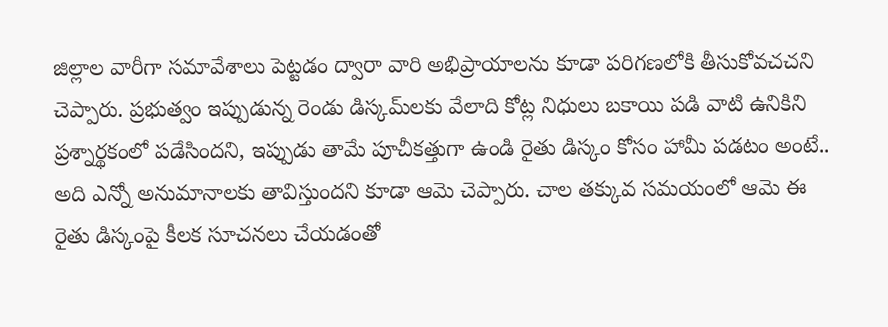జిల్లాల వారీగా స‌మావేశాలు పెట్ట‌డం ద్వారా వారి అభిప్రాయాల‌ను కూడా ప‌రిగ‌ణ‌లోకి తీసుకోవ‌చ‌చ‌ని చెప్పారు. ప్రభుత్వం ఇప్పుడున్న రెండు డిస్క‌మ్‌ల‌కు వేలాది కోట్ల నిధులు బ‌కాయి ప‌డి వాటి ఉనికిని ప్రశ్నార్థ‌కంలో ప‌డేసింద‌ని, ఇప్పుడు తామే పూచీక‌త్తుగా ఉండి రైతు డిస్కం కోసం హామీ ప‌డ‌టం అంటే.. అది ఎన్నో అనుమానాల‌కు తావిస్తుంద‌ని కూడా ఆమె చెప్పారు. చాల త‌క్కువ స‌మ‌యంలో ఆమె ఈ రైతు డిస్కంపై కీల‌క సూచ‌న‌లు చేయ‌డంతో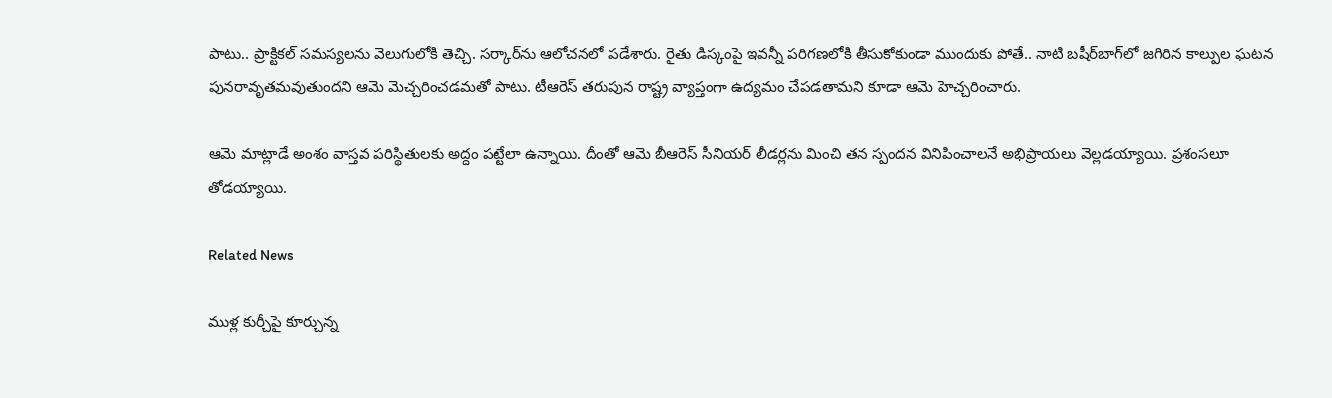పాటు.. ప్రాక్టిక‌ల్ స‌మ‌స్య‌ల‌ను వెలుగులోకి తెచ్చి. స‌ర్కార్‌ను ఆలోచ‌న‌లో ప‌డేశారు. రైతు డిస్కంపై ఇవ‌న్నీ ప‌రిగ‌ణ‌లోకి తీసుకోకుండా ముందుకు పోతే.. నాటి బ‌షీర్‌బాగ్‌లో జ‌గిరిన కాల్పుల ఘ‌ట‌న పున‌రావృత‌మవుతుంద‌ని ఆమె మెచ్చ‌రించ‌డ‌మ‌తో పాటు. టీఆరెస్ త‌రుపున రాష్ట్ర వ్యాప్తంగా ఉద్య‌మం చేప‌డ‌తామ‌ని కూడా ఆమె హెచ్చ‌రించారు.

ఆమె మాట్లాడే అంశం వాస్త‌వ ప‌రిస్థితుల‌కు అద్దం ప‌ట్టేలా ఉన్నాయి. దీంతో ఆమె బీఆరెస్ సీనియ‌ర్ లీడ‌ర్ల‌ను మించి త‌న స్పంద‌న వినిపించాల‌నే అభిప్రాయ‌లు వెల్ల‌డ‌య్యాయి. ప్ర‌శంస‌లూ తోడ‌య్యాయి.

Related News

ముళ్ల కుర్చీపై కూర్చున్న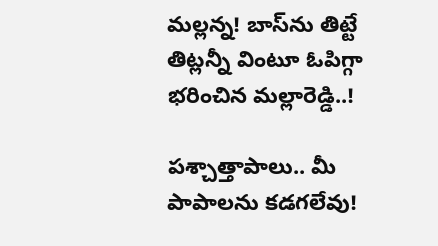మ‌ల్ల‌న్న‌! బాస్‌ను తిట్టే తిట్ల‌న్నీ వింటూ ఓపిగ్గా భ‌రించిన మ‌ల్లారెడ్డి..!

ప‌శ్చాత్తాపాలు.. మీ పాపాల‌ను క‌డ‌గ‌లేవు!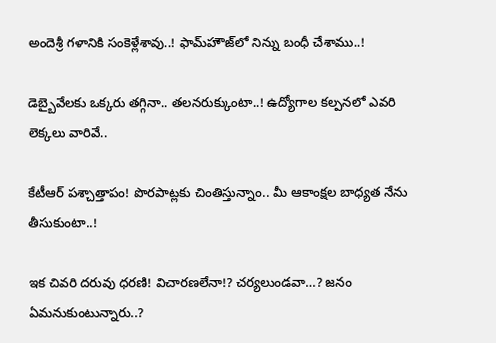అందెశ్రీ గ‌ళానికి సంకెళ్లేశావు..! ఫామ్‌హౌజ్‌లో నిన్ను బంధీ చేశాము..!

డెబ్బైవేల‌కు ఒక్క‌రు త‌గ్గినా.. త‌ల‌న‌రుక్కుంటా..! ఉద్యోగాల క‌ల్ప‌న‌లో ఎవ‌రి లెక్క‌లు వారివే..

కేటీఆర్ ప‌శ్చాత్తాపం! పొరపాట్ల‌కు చింతిస్తున్నాం.. మీ ఆకాంక్ష‌ల బాధ్య‌త నేను తీసుకుంటా..!

ఇక చివరి దరువు ధరణి! విచారణలేనా!? చర్యలుండవా…? జ‌నం ఏమ‌నుకుంటున్నారు..?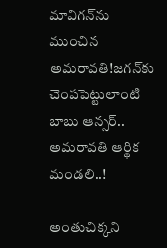మావిగ‌న్‌ను ముంచిన అమ‌రావ‌తి!జ‌గ‌న్‌కు చెంప‌పెట్టులాంటి బాబు ఆన్స‌ర్.. అమ‌రావ‌తి ఆర్థిక మండ‌లి..!

అంతుచిక్క‌ని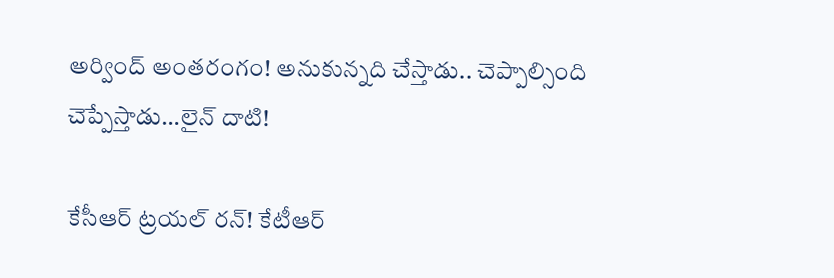అర్వింద్ అంతరంగం! అనుకున్న‌ది చేస్తాడు.. చెప్పాల్సింది చెప్పేస్తాడు…లైన్ దాటి!

కేసీఆర్ ట్ర‌య‌ల్ ర‌న్‌! కేటీఆర్‌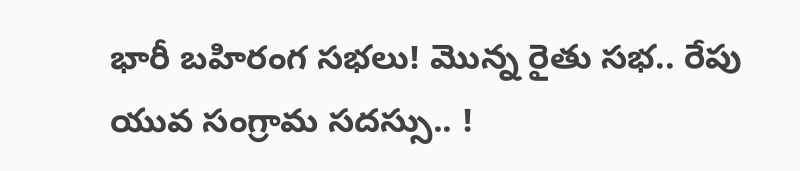భారీ బ‌హిరంగ స‌భ‌లు! మొన్న రైతు స‌భ‌.. రేపు యువ సంగ్రామ స‌ద‌స్సు.. !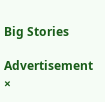Big Stories

Advertisement
×